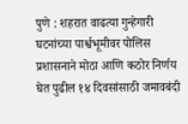पुणे : शहरात वाढत्या गुन्हेगारी घटनांच्या पार्श्वभूमीवर पोलिस प्रशासनाने मोठा आणि कठोर निर्णय घेत पुढील १४ दिवसांसाठी जमावबंदी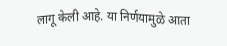लागू केली आहे. या निर्णयामुळे आता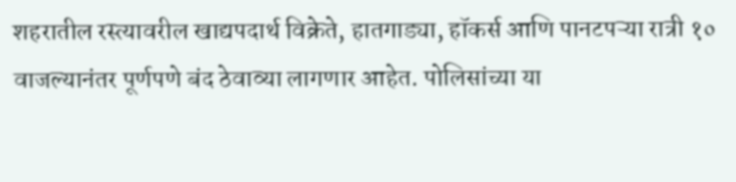शहरातील रस्त्यावरील खाद्यपदार्थ विक्रेते, हातगाड्या, हॉकर्स आणि पानटपऱ्या रात्री १० वाजल्यानंतर पूर्णपणे बंद ठेवाव्या लागणार आहेत. पोलिसांच्या या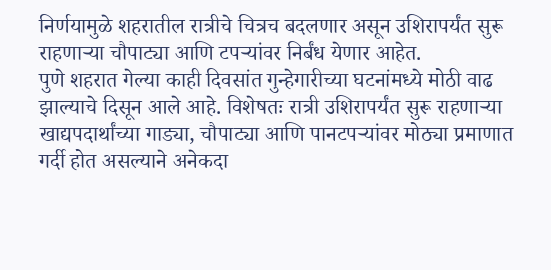निर्णयामुळे शहरातील रात्रीचे चित्रच बदलणार असून उशिरापर्यंत सुरू राहणाऱ्या चौपाट्या आणि टपऱ्यांवर निर्बंध येणार आहेत.
पुणे शहरात गेल्या काही दिवसांत गुन्हेगारीच्या घटनांमध्ये मोठी वाढ झाल्याचे दिसून आले आहे. विशेषतः रात्री उशिरापर्यंत सुरू राहणाऱ्या खाद्यपदार्थांच्या गाड्या, चौपाट्या आणि पानटपऱ्यांवर मोठ्या प्रमाणात गर्दी होत असल्याने अनेकदा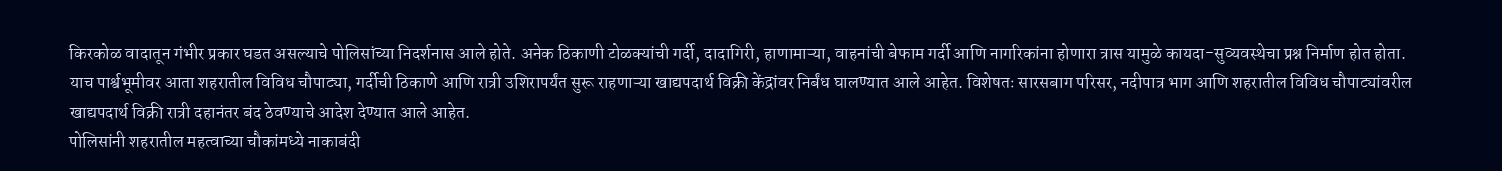किरकोळ वादातून गंभीर प्रकार घडत असल्याचे पोलिसांच्या निदर्शनास आले होते. अनेक ठिकाणी टोळक्यांची गर्दी, दादागिरी, हाणामाऱ्या, वाहनांची बेफाम गर्दी आणि नागरिकांना होणारा त्रास यामुळे कायदा-सुव्यवस्थेचा प्रश्न निर्माण होत होता.
याच पार्श्वभूमीवर आता शहरातील विविध चौपाट्या, गर्दीची ठिकाणे आणि रात्री उशिरापर्यंत सुरू राहणाऱ्या खाद्यपदार्थ विक्री केंद्रांवर निर्बंध घालण्यात आले आहेत. विशेषतः सारसबाग परिसर, नदीपात्र भाग आणि शहरातील विविध चौपाट्यांवरील खाद्यपदार्थ विक्री रात्री दहानंतर बंद ठेवण्याचे आदेश देण्यात आले आहेत.
पोलिसांनी शहरातील महत्वाच्या चौकांमध्ये नाकाबंदी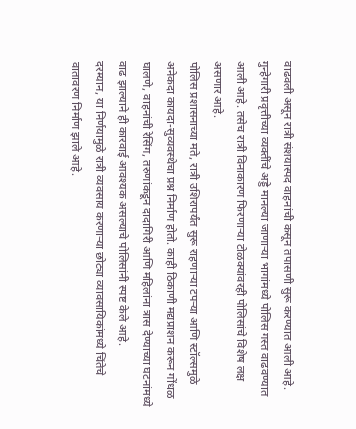वाढवली असून रात्री संशयास्पद वाहनांची कसून तपासणी सुरू करण्यात आली आहे. गुन्हेगारी प्रवृत्तीच्या व्यक्तींचे अड्डे मानल्या जाणाऱ्या भागांमध्ये पोलिस गस्त वाढवण्यात आली आहे. तसेच रात्री विनाकारण फिरणाऱ्या टोळक्यांवरही पोलिसांचे विशेष लक्ष असणार आहे.
पोलिस प्रशासनाच्या मते, रात्री उशिरापर्यंत सुरू राहणाऱ्या टपऱ्या आणि स्टॉल्समुळे अनेकदा कायदा-सुव्यवस्थेचा प्रश्न निर्माण होतो. काही ठिकाणी मद्यप्राशन करून गोंधळ घालणे, वाहनांची रेसिंग, तरुणांकडून दादागिरी आणि महिलांना त्रास देण्याच्या घटनांमध्ये वाढ झाल्याने ही कारवाई आवश्यक असल्याचे पोलिसांनी स्पष्ट केले आहे.
दरम्यान, या निर्णयामुळे रात्री व्यवसाय करणाऱ्या छोट्या व्यावसायिकांमध्ये चिंतेचे वातावरण निर्माण झाले आहे.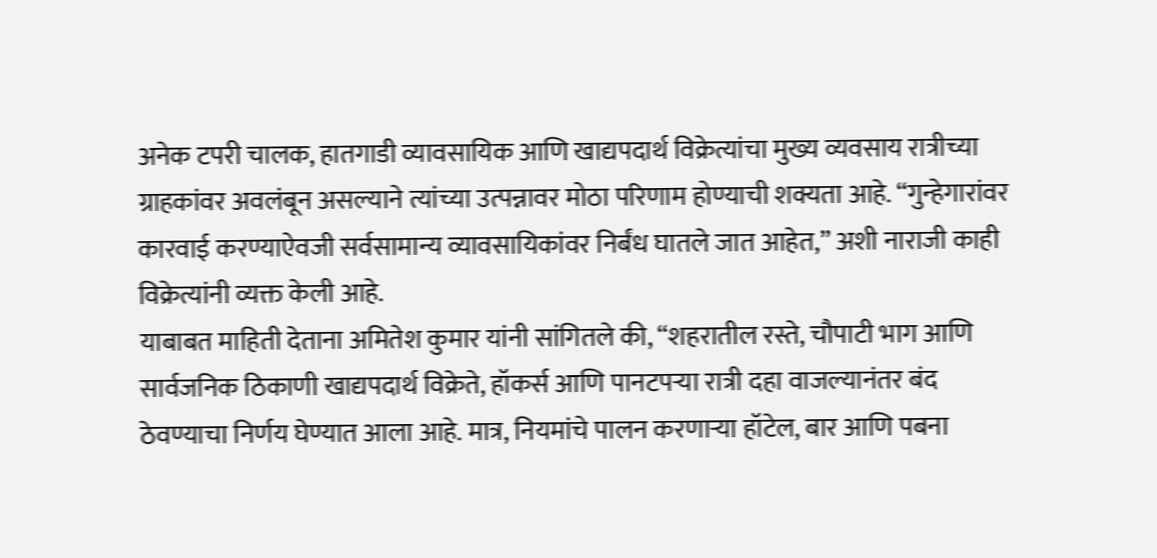अनेक टपरी चालक, हातगाडी व्यावसायिक आणि खाद्यपदार्थ विक्रेत्यांचा मुख्य व्यवसाय रात्रीच्या ग्राहकांवर अवलंबून असल्याने त्यांच्या उत्पन्नावर मोठा परिणाम होण्याची शक्यता आहे. “गुन्हेगारांवर कारवाई करण्याऐवजी सर्वसामान्य व्यावसायिकांवर निर्बंध घातले जात आहेत,” अशी नाराजी काही विक्रेत्यांनी व्यक्त केली आहे.
याबाबत माहिती देताना अमितेश कुमार यांनी सांगितले की, “शहरातील रस्ते, चौपाटी भाग आणि सार्वजनिक ठिकाणी खाद्यपदार्थ विक्रेते, हॉकर्स आणि पानटपऱ्या रात्री दहा वाजल्यानंतर बंद ठेवण्याचा निर्णय घेण्यात आला आहे. मात्र, नियमांचे पालन करणाऱ्या हॉटेल, बार आणि पबना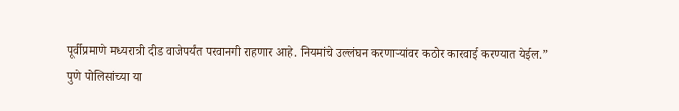पूर्वीप्रमाणे मध्यरात्री दीड वाजेपर्यंत परवानगी राहणार आहे. नियमांचे उल्लंघन करणाऱ्यांवर कठोर कारवाई करण्यात येईल.”
पुणे पोलिसांच्या या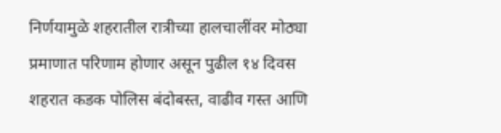निर्णयामुळे शहरातील रात्रीच्या हालचालींवर मोठ्या प्रमाणात परिणाम होणार असून पुढील १४ दिवस शहरात कडक पोलिस बंदोबस्त, वाढीव गस्त आणि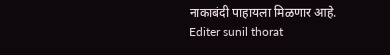नाकाबंदी पाहायला मिळणार आहे.
Editer sunil thorat